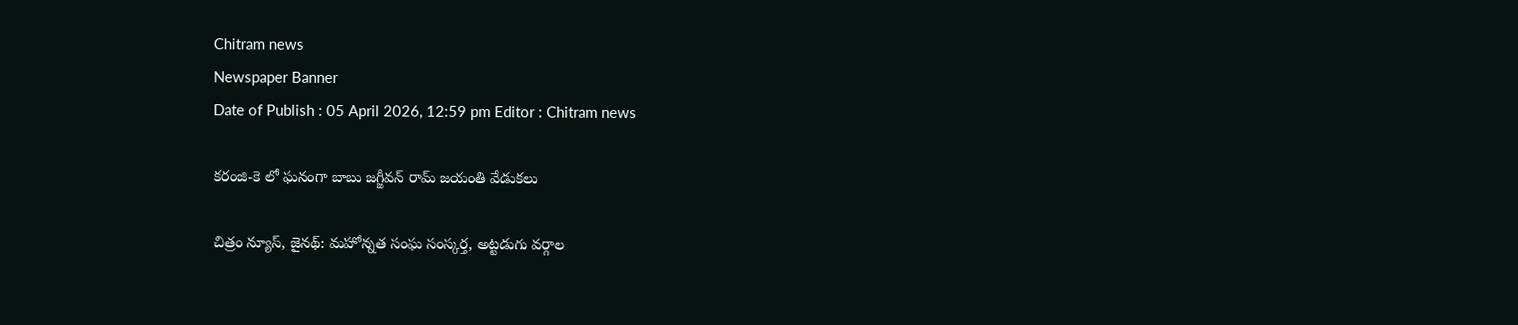Chitram news
Newspaper Banner
Date of Publish : 05 April 2026, 12:59 pm Editor : Chitram news

కరంజి-కె లో ఘనంగా బాబు జగ్జీవన్ రామ్ జయంతి వేడుకలు

చిత్రం న్యూస్, జైనథ్: మహోన్నత సంఘ సంస్కర్త, అట్టడుగు వర్గాల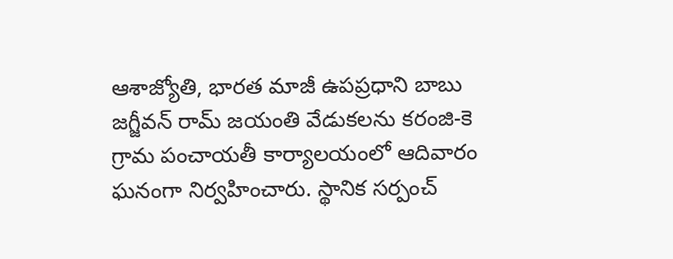ఆశాజ్యోతి, భారత మాజీ ఉపప్రధాని బాబు జగ్జీవన్ రామ్ జయంతి వేడుకలను కరంజి-కె గ్రామ పంచాయతీ కార్యాలయంలో ఆదివారం ఘనంగా నిర్వహించారు. స్థానిక సర్పంచ్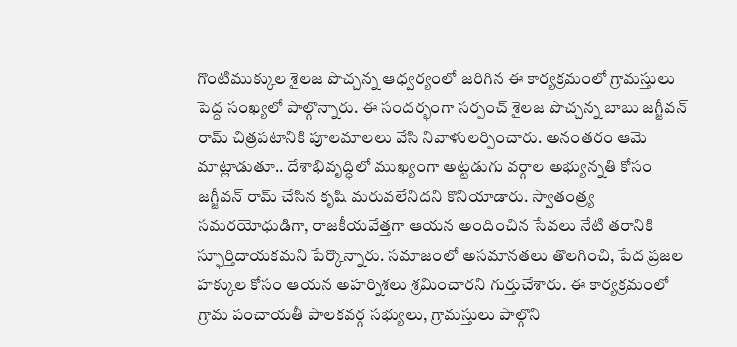గొంటిముక్కుల శైలజ పొచ్చన్న ఆధ్వర్యంలో జరిగిన ఈ కార్యక్రమంలో గ్రామస్తులు పెద్ద సంఖ్యలో పాల్గొన్నారు. ఈ సందర్భంగా సర్పంచ్ శైలజ పొచ్చన్న బాబు జగ్జీవన్ రామ్ చిత్రపటానికి పూలమాలలు వేసి నివాళులర్పించారు. అనంతరం ఆమె మాట్లాడుతూ.. దేశాభివృద్ధిలో ముఖ్యంగా అట్టడుగు వర్గాల అభ్యున్నతి కోసం జగ్జీవన్ రామ్ చేసిన కృషి మరువలేనిదని కొనియాడారు. స్వాతంత్ర్య సమరయోధుడిగా, రాజకీయవేత్తగా ఆయన అందించిన సేవలు నేటి తరానికి స్ఫూర్తిదాయకమని పేర్కొన్నారు. సమాజంలో అసమానతలు తొలగించి, పేద ప్రజల హక్కుల కోసం ఆయన అహర్నిశలు శ్రమించారని గుర్తుచేశారు. ఈ కార్యక్రమంలో గ్రామ పంచాయతీ పాలకవర్గ సభ్యులు, గ్రామస్తులు పాల్గొని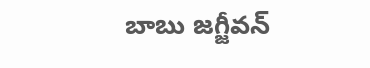బాబు జగ్జీవన్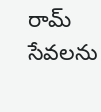రామ్ సేవలను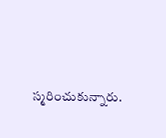స్మరించుకున్నారు.